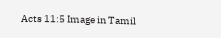Acts 11:5 Image in Tamil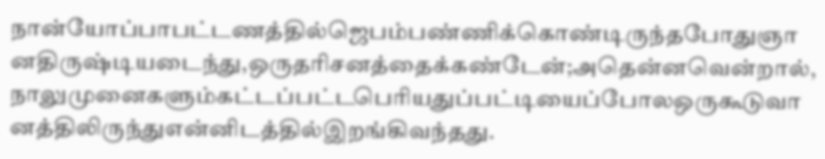நான்யோப்பாபட்டணத்தில்ஜெபம்பண்ணிக்கொண்டிருந்தபோதுஞானதிருஷ்டியடைந்து,ஒருதரிசனத்தைக்கண்டேன்;அதென்னவென்றால்,நாலுமுனைகளும்கட்டப்பட்டபெரியதுப்பட்டியைப்போலஒருகூடுவானத்திலிருந்துஎன்னிடத்தில்இறங்கிவந்தது.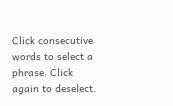Click consecutive words to select a phrase. Click again to deselect.